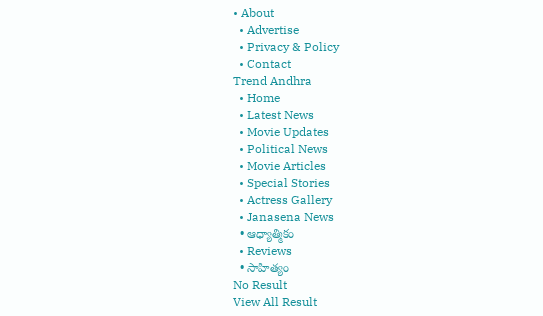• About
  • Advertise
  • Privacy & Policy
  • Contact
Trend Andhra
  • Home
  • Latest News
  • Movie Updates
  • Political News
  • Movie Articles
  • Special Stories
  • Actress Gallery
  • Janasena News
  • ఆధ్యాత్మికం
  • Reviews
  • సాహిత్యం
No Result
View All Result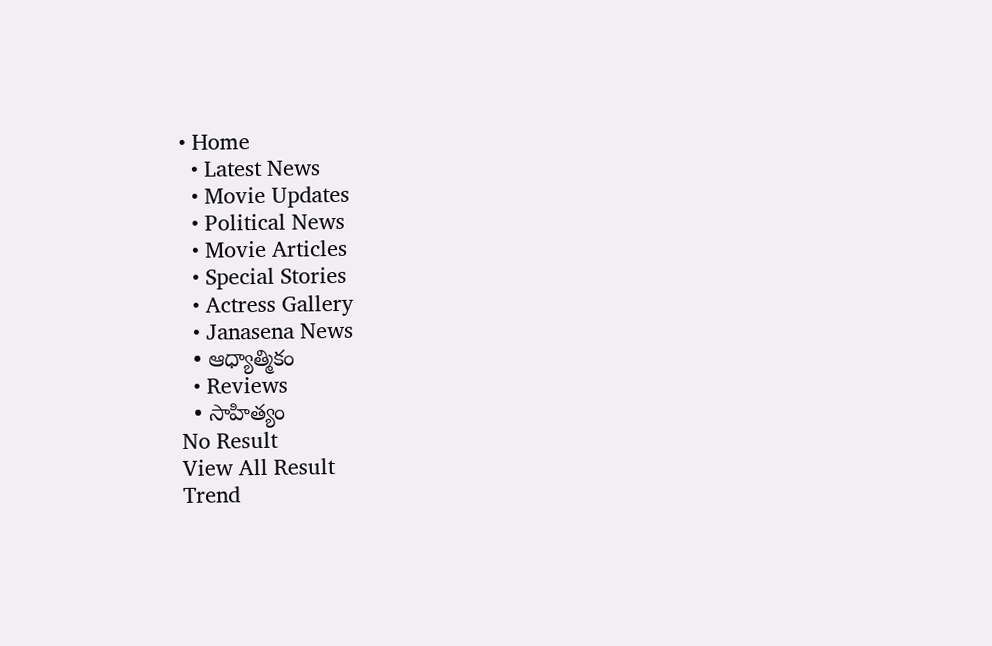• Home
  • Latest News
  • Movie Updates
  • Political News
  • Movie Articles
  • Special Stories
  • Actress Gallery
  • Janasena News
  • ఆధ్యాత్మికం
  • Reviews
  • సాహిత్యం
No Result
View All Result
Trend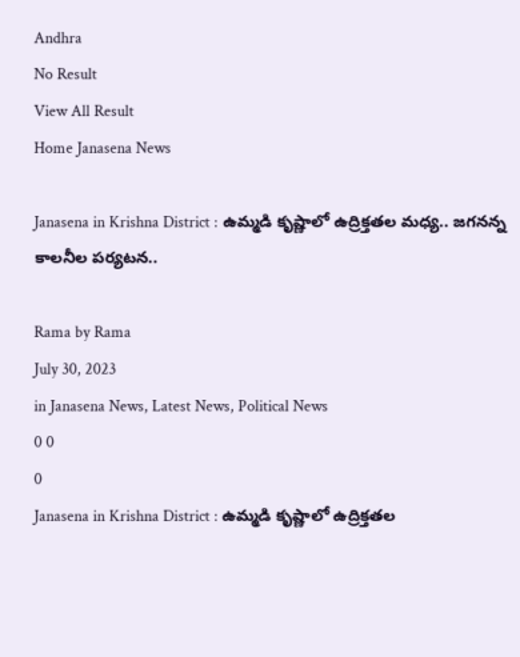Andhra
No Result
View All Result
Home Janasena News

Janasena in Krishna District : ఉమ్మడి కృష్ణాలో ఉద్రిక్తతల మధ్య.. జగనన్న కాలనీల పర్యటన..

Rama by Rama
July 30, 2023
in Janasena News, Latest News, Political News
0 0
0
Janasena in Krishna District : ఉమ్మడి కృష్ణాలో ఉద్రిక్తతల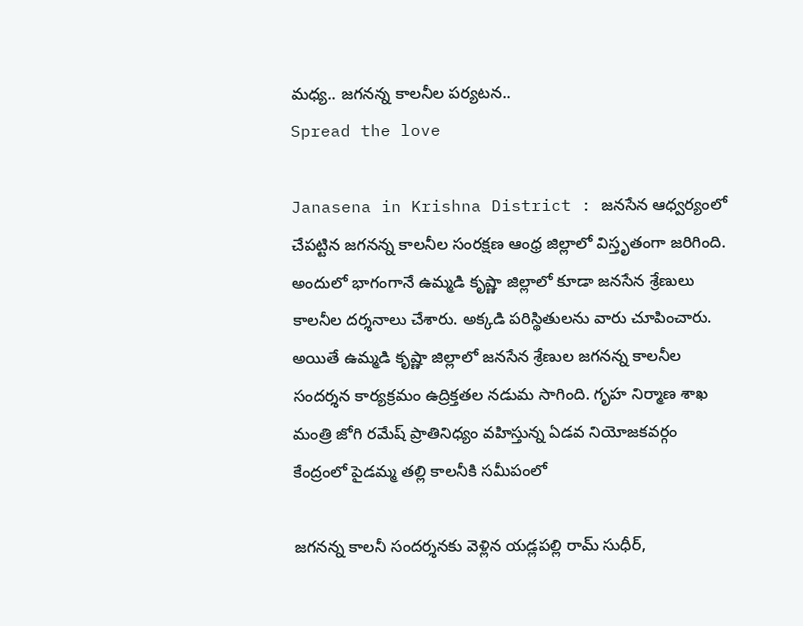మధ్య.. జగనన్న కాలనీల పర్యటన..
Spread the love

Janasena in Krishna District : జనసేన ఆధ్వర్యంలో చేపట్టిన జగనన్న కాలనీల సంరక్షణ ఆంధ్ర జిల్లాలో విస్తృతంగా జరిగింది. అందులో భాగంగానే ఉమ్మడి కృష్ణా జిల్లాలో కూడా జనసేన శ్రేణులు కాలనీల దర్శనాలు చేశారు. అక్కడి పరిస్థితులను వారు చూపించారు. అయితే ఉమ్మడి కృష్ణా జిల్లాలో జనసేన శ్రేణుల జగనన్న కాలనీల సందర్శన కార్యక్రమం ఉద్రిక్తతల నడుమ సాగింది. గృహ నిర్మాణ శాఖ మంత్రి జోగి రమేష్ ప్రాతినిధ్యం వహిస్తున్న ఏడవ నియోజకవర్గం కేంద్రంలో పైడమ్మ తల్లి కాలనీకి సమీపంలో

జగనన్న కాలనీ సందర్శనకు వెళ్లిన యడ్లపల్లి రామ్ సుధీర్,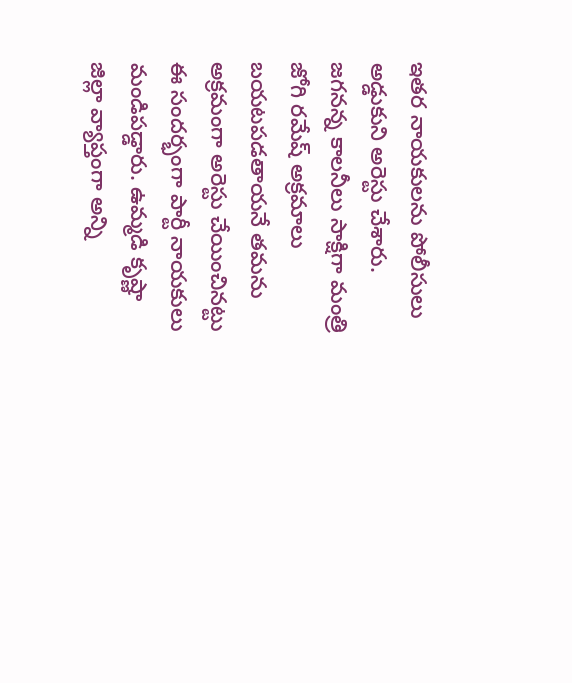ఇతర నాయకులను పోలీసులు అడ్డుకుని అరెస్టు చేశారు. జగనన్న కాలనీలు సాక్షిగా మంత్రి జోగి రమేష్ అక్రమాలు బయటపడతాయనే తమను అక్రమంగా అరెస్టు చేయించినట్టు ఈ సందర్భంగా పార్టీ నాయకులు మండిపడ్డారు. ఉమ్మడి కృష్ణా జిల్లా వ్యాప్తంగా అన్ని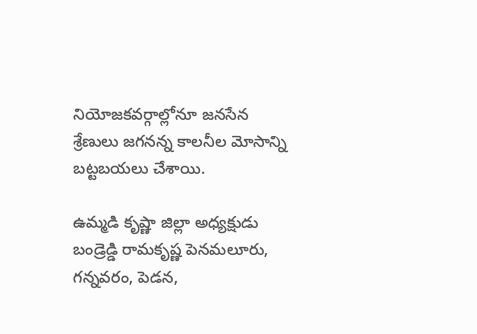నియోజకవర్గాల్లోనూ జనసేన శ్రేణులు జగనన్న కాలనీల మోసాన్ని బట్టబయలు చేశాయి.

ఉమ్మడి కృష్ణా జిల్లా అధ్యక్షుడు బండ్రెడ్డి రామకృష్ణ పెనమలూరు, గన్నవరం, పెడన,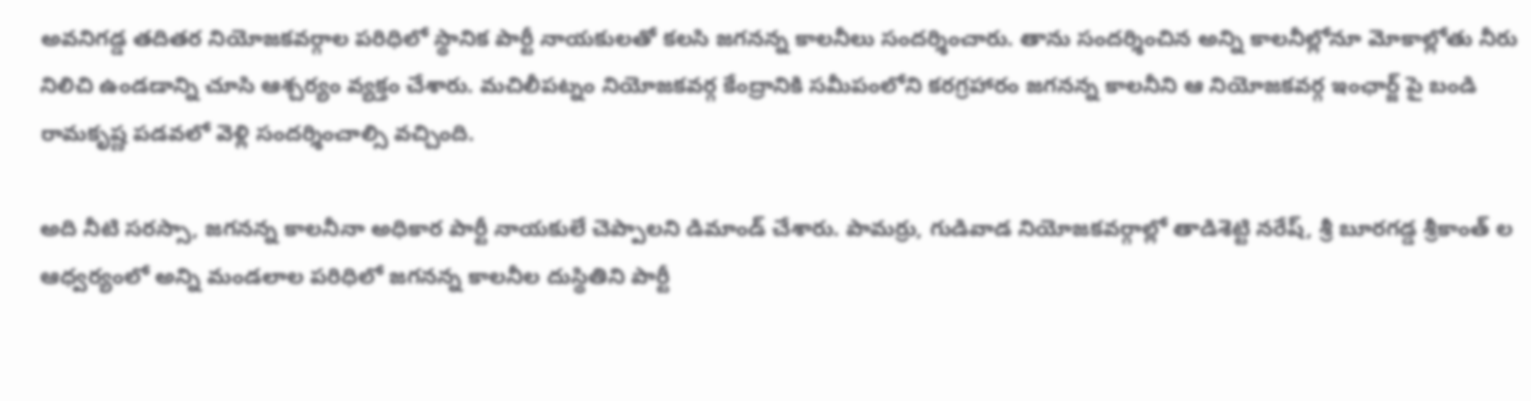అవనిగడ్డ తదితర నియోజకవర్గాల పరిధిలో స్థానిక పార్టీ నాయకులతో కలసి జగనన్న కాలనీలు సందర్శించారు. తాను సందర్శించిన అన్ని కాలనీల్లోనూ మోకాల్లోతు నీరు నిలిచి ఉండడాన్ని చూసి ఆశ్చర్యం వ్యక్తం చేశారు. మచిలీపట్నం నియోజకవర్గ కేంద్రానికి సమీపంలోని కరగ్రహారం జగనన్న కాలనీని ఆ నియోజకవర్గ ఇంఛార్జ్ పై బండి రామకృష్ణ పడవలో వెళ్లి సందర్శించాల్సి వచ్చింది.

అది నీటి సరస్సా, జగనన్న కాలనీనా అధికార పార్టీ నాయకులే చెప్పాలని డిమాండ్ చేశారు. పామర్రు, గుడివాడ నియోజకవర్గాల్లో తాడిశెట్టి నరేష్, శ్రీ బూరగడ్డ శ్రీకాంత్ ల ఆధ్వర్యంలో అన్ని మండలాల పరిధిలో జగనన్న కాలనీల దుస్థితిని పార్టీ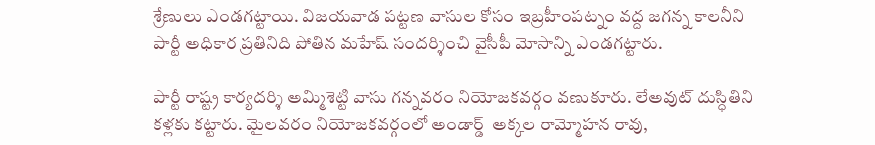శ్రేణులు ఎండగట్టాయి. విజయవాడ పట్టణ వాసుల కోసం ఇబ్రహీంపట్నం వద్ద జగన్న కాలనీని పార్టీ అధికార ప్రతినిది పోతిన మహేష్ సందర్శించి వైసీపీ మోసాన్ని ఎండగట్టారు.

పార్టీ రాష్ట్ర కార్యదర్శి అమ్మిశెట్టి వాసు గన్నవరం నియోజకవర్గం వణుకూరు. లేఅవుట్ దుస్ధితిని కళ్లకు కట్టారు. మైలవరం నియోజకవర్గంలో అండార్డ్  అక్కల రామ్మోహన రావు,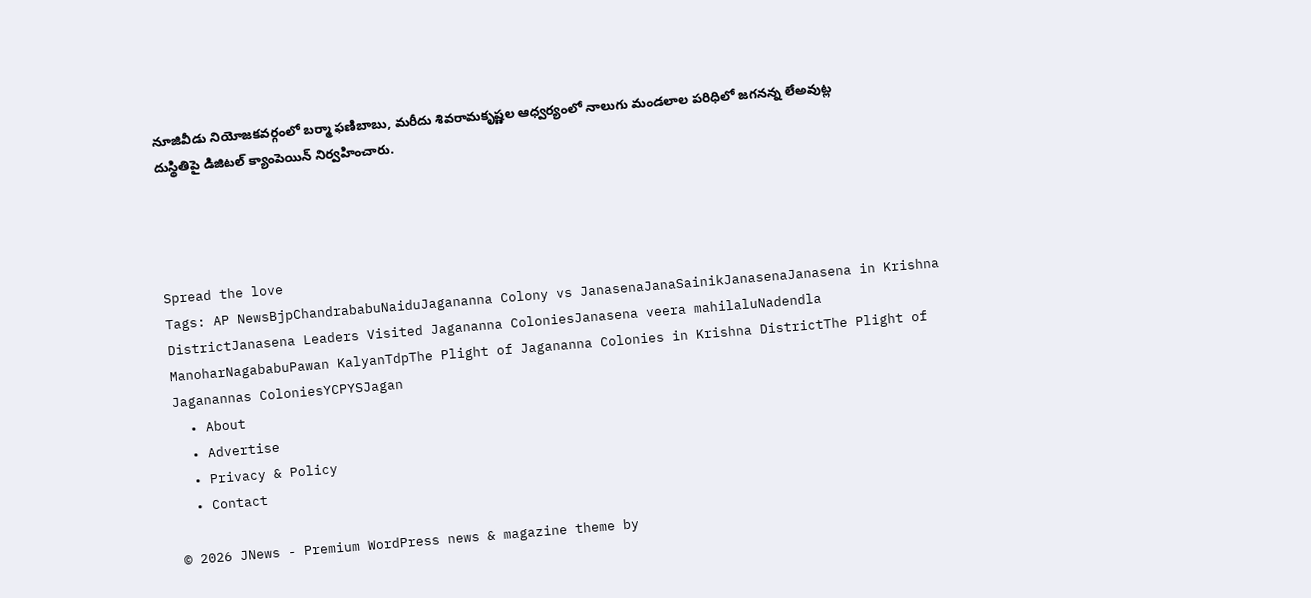నూజివీడు నియోజకవర్గంలో బర్మా ఫణిబాబు, మరీదు శివరామకృష్ణల ఆధ్వర్యంలో నాలుగు మండలాల పరిధిలో జగనన్న లేఅవుట్ల దుస్థితిపై డిజిటల్ క్యాంపెయిన్ నిర్వహించారు.




Spread the love
Tags: AP NewsBjpChandrababuNaiduJagananna Colony vs JanasenaJanaSainikJanasenaJanasena in Krishna DistrictJanasena Leaders Visited Jagananna ColoniesJanasena veera mahilaluNadendla ManoharNagababuPawan KalyanTdpThe Plight of Jagananna Colonies in Krishna DistrictThe Plight of Jaganannas ColoniesYCPYSJagan
  • About
  • Advertise
  • Privacy & Policy
  • Contact

© 2026 JNews - Premium WordPress news & magazine theme by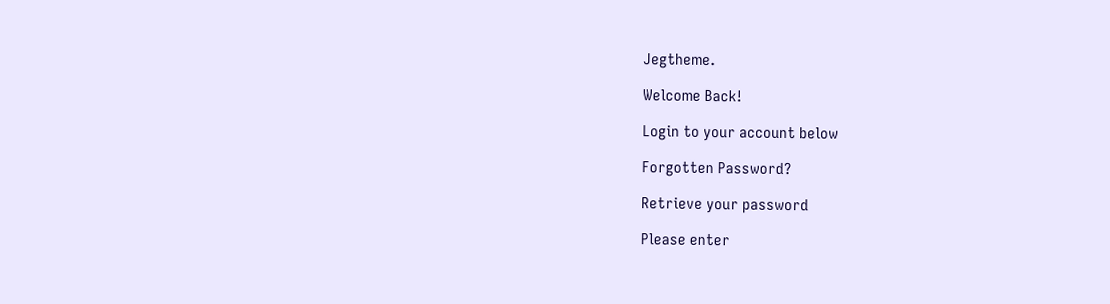Jegtheme.

Welcome Back!

Login to your account below

Forgotten Password?

Retrieve your password

Please enter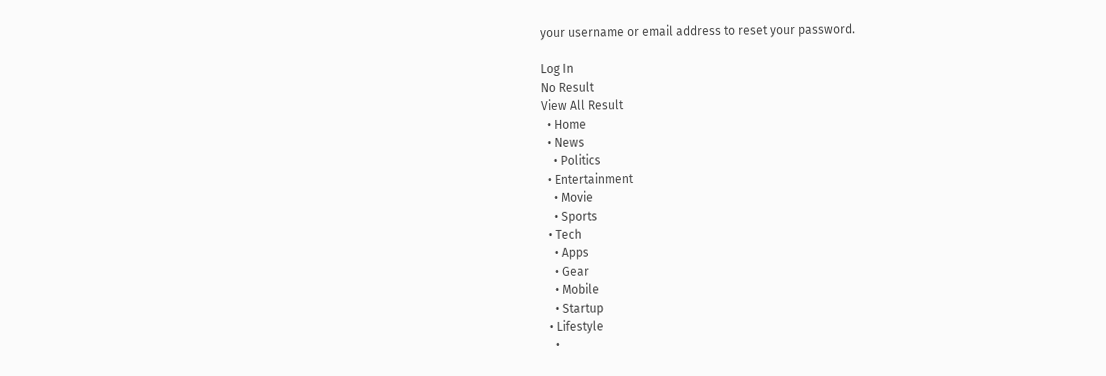your username or email address to reset your password.

Log In
No Result
View All Result
  • Home
  • News
    • Politics
  • Entertainment
    • Movie
    • Sports
  • Tech
    • Apps
    • Gear
    • Mobile
    • Startup
  • Lifestyle
    •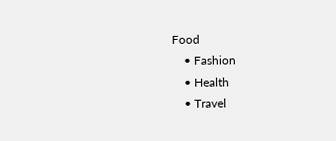Food
    • Fashion
    • Health
    • Travel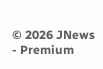© 2026 JNews - Premium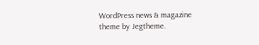WordPress news & magazine theme by Jegtheme.